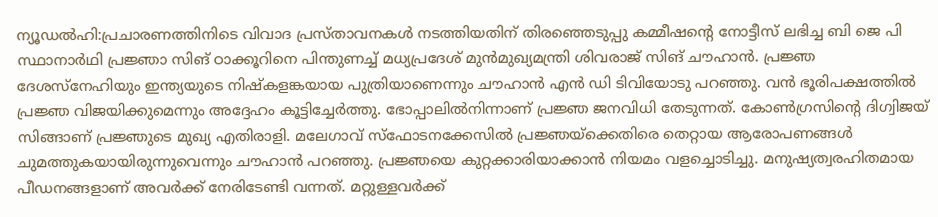ന്യൂഡൽഹി:പ്രചാരണത്തിനിടെ വിവാദ പ്രസ്താവനകൾ നടത്തിയതിന് തിരഞ്ഞെടുപ്പു കമ്മീഷന്റെ നോട്ടീസ് ലഭിച്ച ബി ജെ പി സ്ഥാനാർഥി പ്രജ്ഞാ സിങ് ഠാക്കൂറിനെ പിന്തുണച്ച് മധ്യപ്രദേശ് മുൻമുഖ്യമന്ത്രി ശിവരാജ് സിങ് ചൗഹാൻ. പ്രജ്ഞ ദേശസ്നേഹിയും ഇന്ത്യയുടെ നിഷ്കളങ്കയായ പുത്രിയാണെന്നും ചൗഹാൻ എൻ ഡി ടിവിയോടു പറഞ്ഞു. വൻ ഭൂരിപക്ഷത്തിൽ പ്രജ്ഞ വിജയിക്കുമെന്നും അദ്ദേഹം കൂട്ടിച്ചേർത്തു. ഭോപ്പാലിൽനിന്നാണ് പ്രജ്ഞ ജനവിധി തേടുന്നത്. കോൺഗ്രസിന്റെ ദിഗ്വിജയ് സിങ്ങാണ് പ്രജ്ഞുടെ മുഖ്യ എതിരാളി. മലേഗാവ് സ്ഫോടനക്കേസിൽ പ്രജ്ഞയ്ക്കെതിരെ തെറ്റായ ആരോപണങ്ങൾ ചുമത്തുകയായിരുന്നുവെന്നും ചൗഹാൻ പറഞ്ഞു. പ്രജ്ഞയെ കുറ്റക്കാരിയാക്കാൻ നിയമം വളച്ചൊടിച്ചു. മനുഷ്യത്വരഹിതമായ പീഡനങ്ങളാണ് അവർക്ക് നേരിടേണ്ടി വന്നത്. മറ്റുള്ളവർക്ക്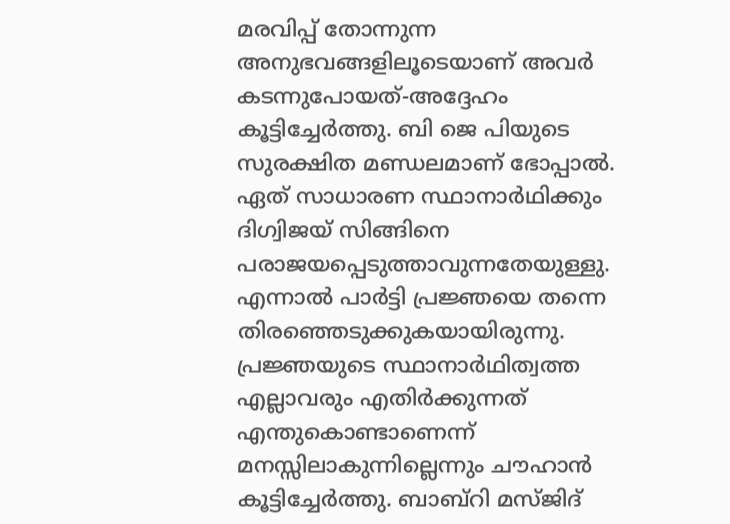മരവിപ്പ് തോന്നുന്ന അനുഭവങ്ങളിലൂടെയാണ് അവർ കടന്നുപോയത്-അദ്ദേഹം കൂട്ടിച്ചേർത്തു. ബി ജെ പിയുടെ സുരക്ഷിത മണ്ഡലമാണ് ഭോപ്പാൽ. ഏത് സാധാരണ സ്ഥാനാർഥിക്കും ദിഗ്വിജയ് സിങ്ങിനെ പരാജയപ്പെടുത്താവുന്നതേയുള്ളു. എന്നാൽ പാർട്ടി പ്രജ്ഞയെ തന്നെ തിരഞ്ഞെടുക്കുകയായിരുന്നു. പ്രജ്ഞയുടെ സ്ഥാനാർഥിത്വത്ത എല്ലാവരും എതിർക്കുന്നത് എന്തുകൊണ്ടാണെന്ന് മനസ്സിലാകുന്നില്ലെന്നും ചൗഹാൻ കൂട്ടിച്ചേർത്തു. ബാബ്റി മസ്ജിദ്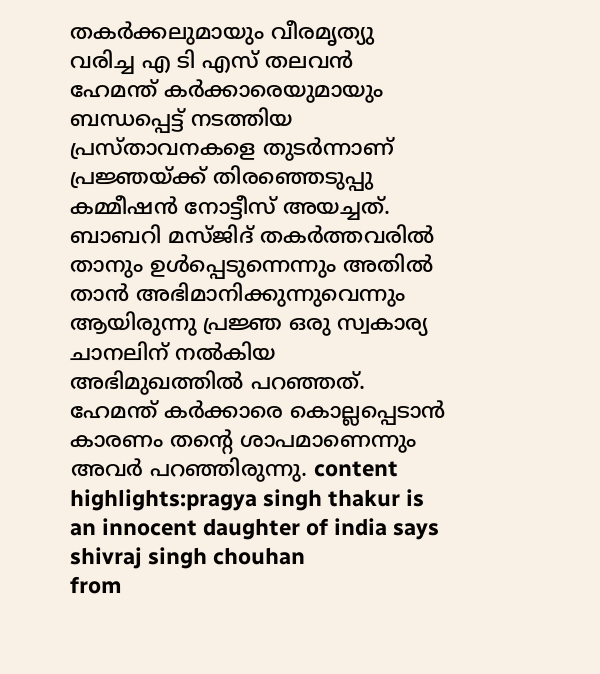തകർക്കലുമായും വീരമൃത്യു വരിച്ച എ ടി എസ് തലവൻ ഹേമന്ത് കർക്കാരെയുമായും ബന്ധപ്പെട്ട് നടത്തിയ പ്രസ്താവനകളെ തുടർന്നാണ് പ്രജ്ഞയ്ക്ക് തിരഞ്ഞെടുപ്പു കമ്മീഷൻ നോട്ടീസ് അയച്ചത്. ബാബറി മസ്ജിദ് തകർത്തവരിൽ താനും ഉൾപ്പെടുന്നെന്നും അതിൽ താൻ അഭിമാനിക്കുന്നുവെന്നും ആയിരുന്നു പ്രജ്ഞ ഒരു സ്വകാര്യ ചാനലിന് നൽകിയ അഭിമുഖത്തിൽ പറഞ്ഞത്. ഹേമന്ത് കർക്കാരെ കൊല്ലപ്പെടാൻ കാരണം തന്റെ ശാപമാണെന്നും അവർ പറഞ്ഞിരുന്നു. content highlights:pragya singh thakur is an innocent daughter of india says shivraj singh chouhan
from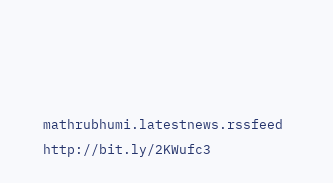mathrubhumi.latestnews.rssfeed http://bit.ly/2KWufc3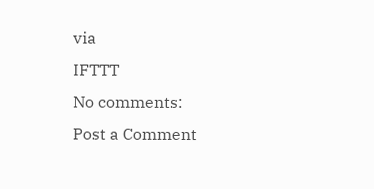via
IFTTT
No comments:
Post a Comment